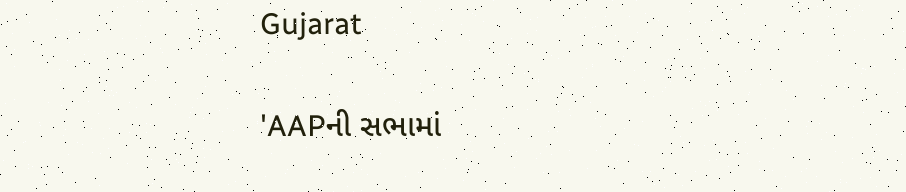Gujarat

'AAPની સભામાં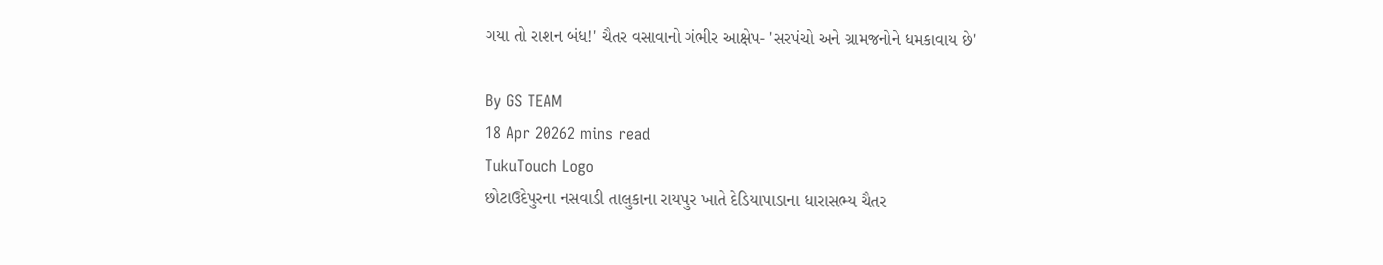ગયા તો રાશન બંધ!' ચૈતર વસાવાનો ગંભીર આક્ષેપ- 'સરપંચો અને ગ્રામજનોને ધમકાવાય છે'

By GS TEAM
18 Apr 20262 mins read
TukuTouch Logo
છોટાઉદેપુરના નસવાડી તાલુકાના રાયપુર ખાતે દેડિયાપાડાના ધારાસભ્ય ચૈતર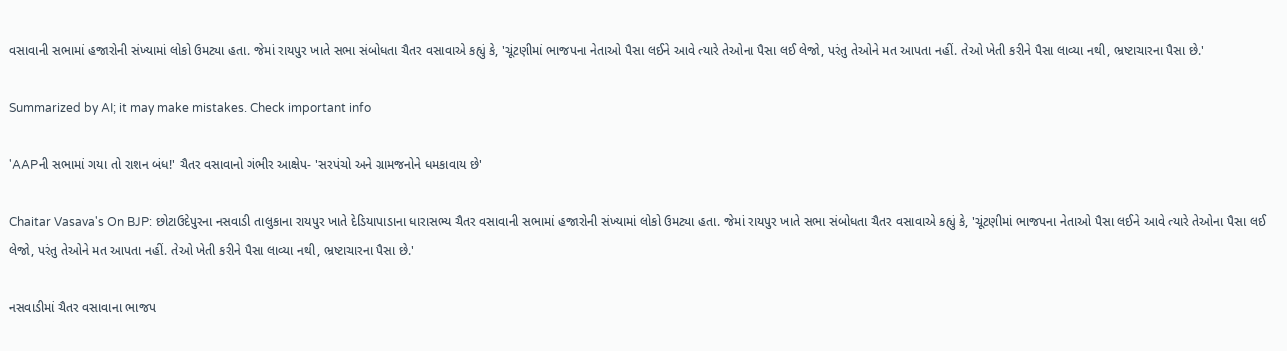વસાવાની સભામાં હજારોની સંખ્યામાં લોકો ઉમટ્યા હતા. જેમાં રાયપુર ખાતે સભા સંબોધતા ચૈતર વસાવાએ કહ્યું કે, 'ચૂંટણીમાં ભાજપના નેતાઓ પૈસા લઈને આવે ત્યારે તેઓના પૈસા લઈ લેજો, પરંતુ તેઓને મત આપતા નહીં. તેઓ ખેતી કરીને પૈસા લાવ્યા નથી, ભ્રષ્ટાચારના પૈસા છે.'

Summarized by AI; it may make mistakes. Check important info

'AAPની સભામાં ગયા તો રાશન બંધ!' ચૈતર વસાવાનો ગંભીર આક્ષેપ- 'સરપંચો અને ગ્રામજનોને ધમકાવાય છે'

Chaitar Vasava's On BJP: છોટાઉદેપુરના નસવાડી તાલુકાના રાયપુર ખાતે દેડિયાપાડાના ધારાસભ્ય ચૈતર વસાવાની સભામાં હજારોની સંખ્યામાં લોકો ઉમટ્યા હતા. જેમાં રાયપુર ખાતે સભા સંબોધતા ચૈતર વસાવાએ કહ્યું કે, 'ચૂંટણીમાં ભાજપના નેતાઓ પૈસા લઈને આવે ત્યારે તેઓના પૈસા લઈ લેજો, પરંતુ તેઓને મત આપતા નહીં. તેઓ ખેતી કરીને પૈસા લાવ્યા નથી, ભ્રષ્ટાચારના પૈસા છે.'

નસવાડીમાં ચૈતર વસાવાના ભાજપ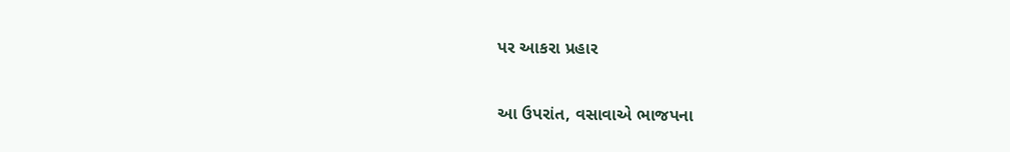પર આકરા પ્રહાર

આ ઉપરાંત, વસાવાએ ભાજપના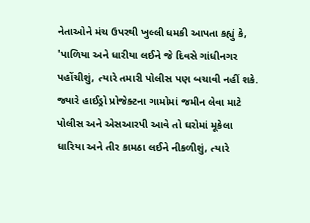નેતાઓને મંચ ઉપરથી ખુલ્લી ધમકી આપતા કહ્યું કે, 'પાળિયા અને ધારીયા લઈને જે દિવસે ગાંધીનગર પહોંચીશું, ત્યારે તમારી પોલીસ પણ બચાવી નહીં શકે. જ્યારે હાઈડ્રો પ્રોજેક્ટના ગામોમાં જમીન લેવા માટે પોલીસ અને એસઆરપી આવે તો ઘરોમાં મૂકેલા ધારિયા અને તીર કામઠા લઈને નીકળીશું, ત્યારે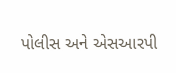પોલીસ અને એસઆરપી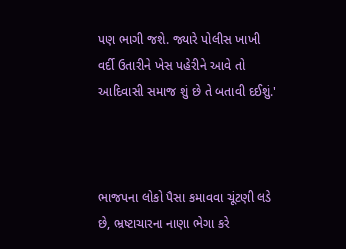પણ ભાગી જશે. જ્યારે પોલીસ ખાખી વર્દી ઉતારીને ખેસ પહેરીને આવે તો આદિવાસી સમાજ શું છે તે બતાવી દઈશું.'



ભાજપના લોકો પૈસા કમાવવા ચૂંટણી લડે છે, ભ્રષ્ટાચારના નાણા ભેગા કરે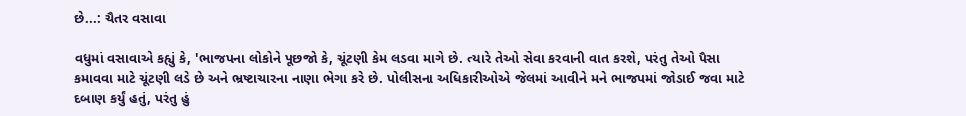છે...: ચૈતર વસાવા

વધુમાં વસાવાએ કહ્યું કે, 'ભાજપના લોકોને પૂછજો કે, ચૂંટણી કેમ લડવા માગે છે. ત્યારે તેઓ સેવા કરવાની વાત કરશે, પરંતુ તેઓ પૈસા કમાવવા માટે ચૂંટણી લડે છે અને ભ્રષ્ટાચારના નાણા ભેગા કરે છે. પોલીસના અધિકારીઓએ જેલમાં આવીને મને ભાજપમાં જોડાઈ જવા માટે દબાણ કર્યું હતું, પરંતુ હું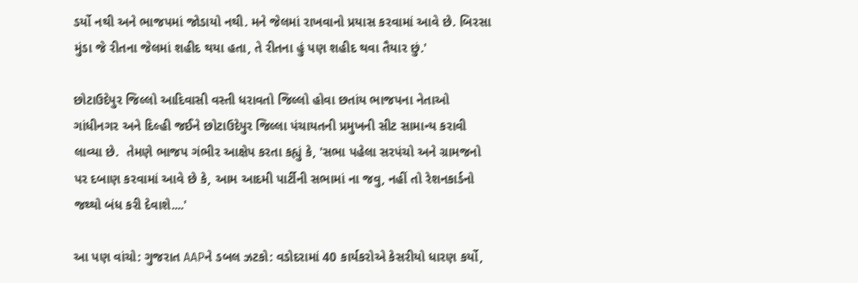ડર્યો નથી અને ભાજપમાં જોડાયો નથી. મને જેલમાં રાખવાનો પ્રયાસ કરવામાં આવે છે. બિરસા મુંડા જે રીતના જેલમાં શહીદ થયા હતા, તે રીતના હું પણ શહીદ થવા તૈયાર છું.'

છોટાઉદેપુર જિલ્લો આદિવાસી વસ્તી ધરાવતો જિલ્લો હોવા છતાંય ભાજપના નેતાઓ ગાંધીનગર અને દિલ્હી જઈને છોટાઉદેપુર જિલ્લા પંચાયતની પ્રમુખની સીટ સામાન્ય કરાવી લાવ્યા છે.  તેમણે ભાજપ ગંભીર આક્ષેપ કરતા કહ્યું કે, 'સભા પહેલા સરપંચો અને ગ્રામજનો પર દબાણ કરવામાં આવે છે કે, આમ આદમી પાર્ટીની સભામાં ના જવુ, નહીં તો રેશનકાર્ડનો જથ્થો બંધ કરી દેવાશે....'

આ પણ વાંચો: ગુજરાત AAPને ડબલ ઝટકો: વડોદરામાં 40 કાર્યકરોએ કેસરીયો ધારણ કર્યો,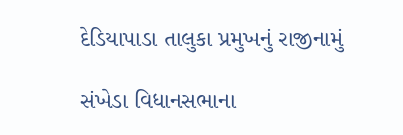દેડિયાપાડા તાલુકા પ્રમુખનું રાજીનામું

સંખેડા વિધાનસભાના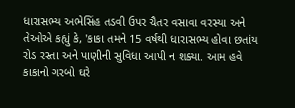ધારાસભ્ય અભેસિંહ તડવી ઉપર ચૈતર વસાવા વરસ્યા અને તેઓએ કહ્યું કે, 'કાકા તમને 15 વર્ષથી ધારાસભ્ય હોવા છતાંય રોડ રસ્તા અને પાણીની સુવિધા આપી ન શક્યા. આમ હવે કાકાનો ગરબો ઘરે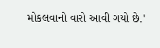મોકલવાનો વારો આવી ગયો છે.'